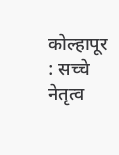कोल्हापूर : सच्चे नेतृत्व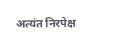अत्यंत निरपेक्ष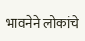भावनेने लोकांचे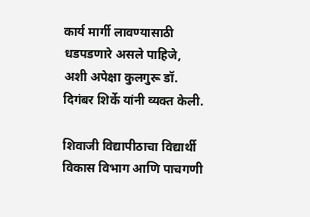कार्य मार्गी लावण्यासाठी धडपडणारे असले पाहिजे, अशी अपेक्षा कुलगुरू डॉ. दिगंबर शिर्के यांनी व्यक्त केली.

शिवाजी विद्यापीठाचा विद्यार्थी विकास विभाग आणि पाचगणी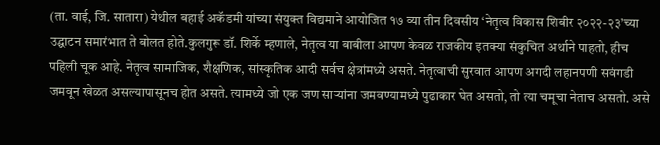(ता. वाई, जि. सातारा) येथील बहाई अकॅडमी यांच्या संयुक्त विद्यमाने आयोजित १७ व्या तीन दिवसीय ‘नेतृत्व विकास शिबीर २०२२-२३’च्या उद्घाटन समारंभात ते बोलत होते.कुलगुरू डॉ. शिर्के म्हणाले, नेतृत्व या बाबीला आपण केवळ राजकीय इतक्या संकुचित अर्थाने पाहतो, हीच पहिली चूक आहे. नेतृत्व सामाजिक, शैक्षणिक, सांस्कृतिक आदी सर्वच क्षेत्रांमध्ये असते. नेतृत्वाची सुरवात आपण अगदी लहानपणी सवंगडी जमवून खेळत असल्यापासूनच होत असते. त्यामध्ये जो एक जण साऱ्यांना जमवण्यामध्ये पुढाकार घेत असतो, तो त्या चमूचा नेताच असतो. असे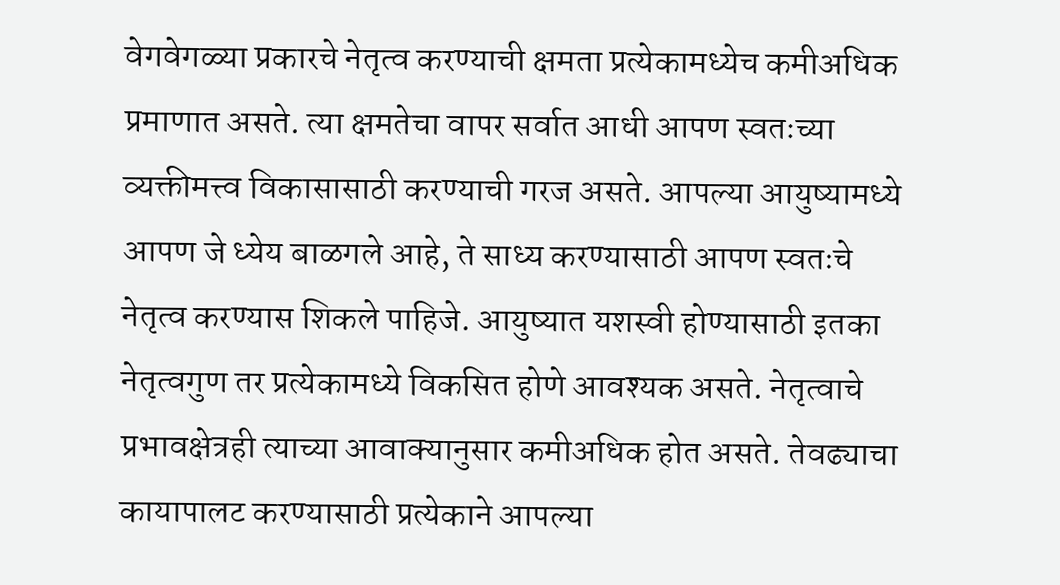वेगवेगळ्या प्रकारचे नेतृत्व करण्याची क्षमता प्रत्येकामध्येच कमीअधिक प्रमाणात असते. त्या क्षमतेचा वापर सर्वात आधी आपण स्वतःच्या व्यक्तीमत्त्व विकासासाठी करण्याची गरज असते. आपल्या आयुष्यामध्ये आपण जे ध्येय बाळगले आहे, ते साध्य करण्यासाठी आपण स्वतःचे नेतृत्व करण्यास शिकले पाहिजे. आयुष्यात यशस्वी होण्यासाठी इतका नेतृत्वगुण तर प्रत्येकामध्ये विकसित होणे आवश्यक असते. नेतृत्वाचे प्रभावक्षेत्रही त्याच्या आवाक्यानुसार कमीअधिक होत असते. तेवढ्याचा कायापालट करण्यासाठी प्रत्येकाने आपल्या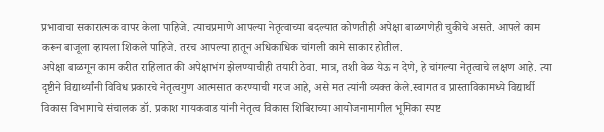प्रभावाचा सकारात्मक वापर केला पाहिजे. त्याचप्रमाणे आपल्या नेतृत्वाच्या बदल्यात कोणतीही अपेक्षा बाळगणेही चुकीचे असते. आपले काम करून बाजूला व्हायला शिकले पाहिजे. तरच आपल्या हातून अधिकाधिक चांगली कामे साकार होतील.
अपेक्षा बाळगून काम करीत राहिलात की अपेक्षाभंग झेलण्याचीही तयारी ठेवा. मात्र, तशी वेळ येऊ न देणे, हे चांगल्या नेतृत्वाचे लक्षण आहे. त्या दृष्टीने विद्यार्थ्यांनी विविध प्रकारचे नेतृत्वगुण आत्मसात करण्याची गरज आहे, असे मत त्यांनी व्यक्त केले.स्वागत व प्रास्ताविकामध्ये विद्यार्थी विकास विभागाचे संचालक डॉ. प्रकाश गायकवाड यांनी नेतृत्व विकास शिबिराच्या आयोजनामागील भूमिका स्पष्ट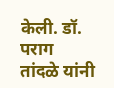केली. डॉ. पराग तांदळे यांनी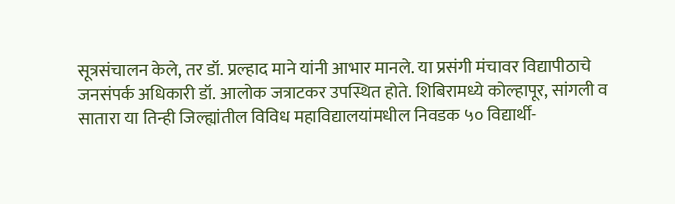सूत्रसंचालन केले, तर डॉ. प्रल्हाद माने यांनी आभार मानले. या प्रसंगी मंचावर विद्यापीठाचे जनसंपर्क अधिकारी डॉ. आलोक जत्राटकर उपस्थित होते. शिबिरामध्ये कोल्हापूर, सांगली व सातारा या तिन्ही जिल्ह्यांतील विविध महाविद्यालयांमधील निवडक ५० विद्यार्थी-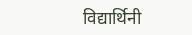विद्यार्थिनी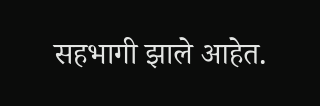सहभागी झाले आहेत.